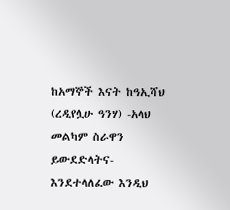ከአማኞች እናት ከዓኢሻህ (ረዲየሏሁ ዓንሃ) -አላህ መልካም ስራዋን ይውደድላትና- እንደተላለፈው እንዲህ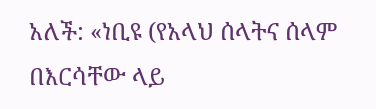አለች: «ነቢዩ (የአላህ ሰላትና ሰላም በእርሳቸው ላይ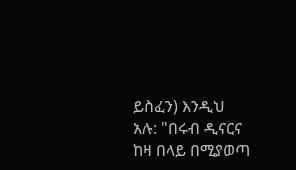ይስፈን) እንዲህ አሉ: "በሩብ ዲናርና ከዛ በላይ በሚያወጣ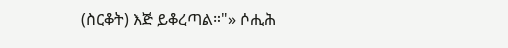(ስርቆት) እጅ ይቆረጣል።"» ሶሒሕ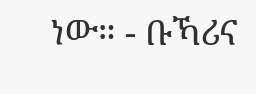ነው። - ቡኻሪና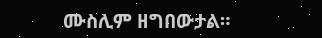ሙስሊም ዘግበውታል።